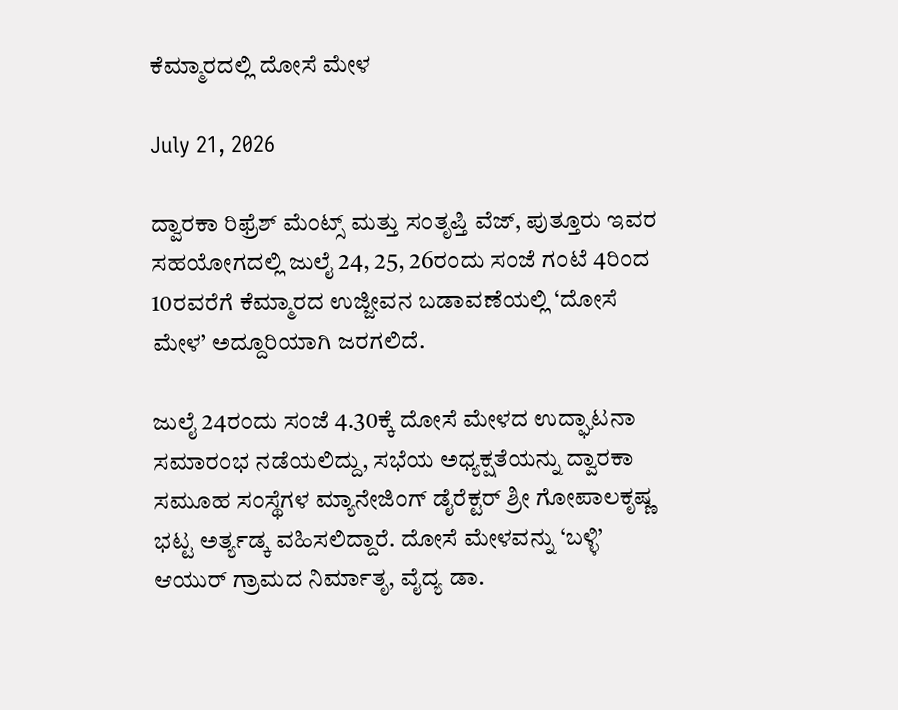ಕೆಮ್ಮಾರದಲ್ಲಿ ದೋಸೆ ಮೇಳ

July 21, 2026

ದ್ವಾರಕಾ ರಿಫ್ರೆಶ್ ಮೆಂಟ್ಸ್ ಮತ್ತು ಸಂತೃಪ್ತಿ ವೆಜ್, ಪುತ್ತೂರು ಇವರ ಸಹಯೋಗದಲ್ಲಿ ಜುಲೈ 24, 25, 26ರಂದು ಸಂಜೆ ಗಂಟೆ 4ರಿಂದ 10ರವರೆಗೆ ಕೆಮ್ಮಾರದ ಉಜ್ಜೀವನ ಬಡಾವಣೆಯಲ್ಲಿ ‘ದೋಸೆ ಮೇಳ’ ಅದ್ದೂರಿಯಾಗಿ ಜರಗಲಿದೆ.

ಜುಲೈ 24ರಂದು ಸಂಜೆ 4.30ಕ್ಕೆ ದೋಸೆ ಮೇಳದ ಉದ್ಘಾಟನಾ ಸಮಾರಂಭ ನಡೆಯಲಿದ್ದು, ಸಭೆಯ ಅಧ್ಯಕ್ಷತೆಯನ್ನು ದ್ವಾರಕಾ ಸಮೂಹ ಸಂಸ್ಥೆಗಳ ಮ್ಯಾನೇಜಿಂಗ್ ಡೈರೆಕ್ಟರ್ ಶ್ರೀ ಗೋಪಾಲಕೃಷ್ಣ ಭಟ್ಟ ಅರ್ತ್ಯಡ್ಕ ವಹಿಸಲಿದ್ದಾರೆ. ದೋಸೆ ಮೇಳವನ್ನು ‘ಬಳ್ಳಿ’ ಆಯುರ್ ಗ್ರಾಮದ ನಿರ್ಮಾತೃ, ವೈದ್ಯ ಡಾ.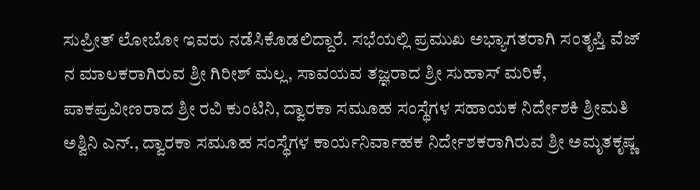ಸುಪ್ರೀತ್ ಲೋಬೋ ಇವರು ನಡೆಸಿಕೊಡಲಿದ್ದಾರೆ. ಸಭೆಯಲ್ಲಿ ಪ್ರಮುಖ ಅಭ್ಯಾಗತರಾಗಿ ಸಂತೃಪ್ತಿ ವೆಜ್ ನ ಮಾಲಕರಾಗಿರುವ ಶ್ರೀ ಗಿರೀಶ್ ಮಲ್ಲ, ಸಾವಯವ ತಜ್ಞರಾದ ಶ್ರೀ ಸುಹಾಸ್ ಮರಿಕೆ, ಪಾಕಪ್ರವೀಣರಾದ ಶ್ರೀ ರವಿ ಕುಂಟಿನಿ, ದ್ವಾರಕಾ ಸಮೂಹ ಸಂಸ್ಥೆಗಳ ಸಹಾಯಕ ನಿರ್ದೇಶಕಿ ಶ್ರೀಮತಿ ಅಶ್ವಿನಿ ಎನ್., ದ್ವಾರಕಾ ಸಮೂಹ ಸಂಸ್ಥೆಗಳ ಕಾರ್ಯನಿರ್ವಾಹಕ ನಿರ್ದೇಶಕರಾಗಿರುವ ಶ್ರೀ ಅಮೃತಕೃಷ್ಣ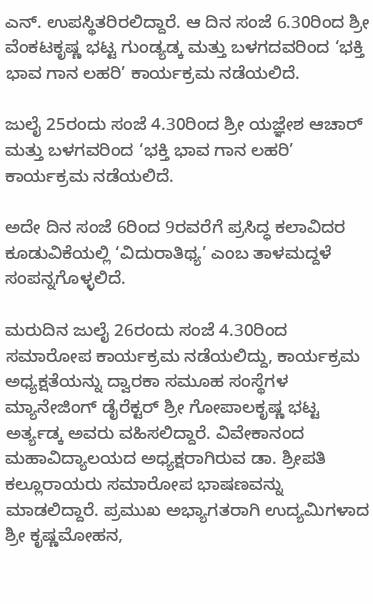ಎನ್. ಉಪಸ್ಥಿತರಿರಲಿದ್ದಾರೆ. ಆ ದಿನ ಸಂಜೆ 6.30ರಿಂದ ಶ್ರೀ ವೆಂಕಟಕೃಷ್ಣ ಭಟ್ಟ ಗುಂಡ್ಯಡ್ಕ ಮತ್ತು ಬಳಗದವರಿಂದ ‘ಭಕ್ತಿ ಭಾವ ಗಾನ ಲಹರಿ’ ಕಾರ್ಯಕ್ರಮ ನಡೆಯಲಿದೆ.

ಜುಲೈ 25ರಂದು ಸಂಜೆ 4.30ರಿಂದ ಶ್ರೀ ಯಜ್ಞೇಶ ಆಚಾರ್ ಮತ್ತು ಬಳಗವರಿಂದ ‘ಭಕ್ತಿ ಭಾವ ಗಾನ ಲಹರಿ’ ಕಾರ್ಯಕ್ರಮ ನಡೆಯಲಿದೆ.

ಅದೇ ದಿನ ಸಂಜೆ 6ರಿಂದ 9ರವರೆಗೆ ಪ್ರಸಿದ್ಧ ಕಲಾವಿದರ ಕೂಡುವಿಕೆಯಲ್ಲಿ ‘ವಿದುರಾತಿಥ್ಯ’ ಎಂಬ ತಾಳಮದ್ದಳೆ ಸಂಪನ್ನಗೊಳ್ಳಲಿದೆ.

ಮರುದಿನ ಜುಲೈ 26ರಂದು ಸಂಜೆ 4.30ರಿಂದ ಸಮಾರೋಪ ಕಾರ್ಯಕ್ರಮ ನಡೆಯಲಿದ್ದು, ಕಾರ್ಯಕ್ರಮ ಅಧ್ಯಕ್ಷತೆಯನ್ನು ದ್ವಾರಕಾ ಸಮೂಹ ಸಂಸ್ಥೆಗಳ ಮ್ಯಾನೇಜಿಂಗ್ ಡೈರೆಕ್ಟರ್ ಶ್ರೀ ಗೋಪಾಲಕೃಷ್ಣ ಭಟ್ಟ ಅರ್ತ್ಯಡ್ಕ ಅವರು ವಹಿಸಲಿದ್ದಾರೆ. ವಿವೇಕಾನಂದ ಮಹಾವಿದ್ಯಾಲಯದ ಅಧ್ಯಕ್ಷರಾಗಿರುವ ಡಾ. ಶ್ರೀಪತಿ ಕಲ್ಲೂರಾಯರು ಸಮಾರೋಪ ಭಾಷಣವನ್ನು ಮಾಡಲಿದ್ದಾರೆ. ಪ್ರಮುಖ ಅಭ್ಯಾಗತರಾಗಿ ಉದ್ಯಮಿಗಳಾದ ಶ್ರೀ ಕೃಷ್ಣಮೋಹನ,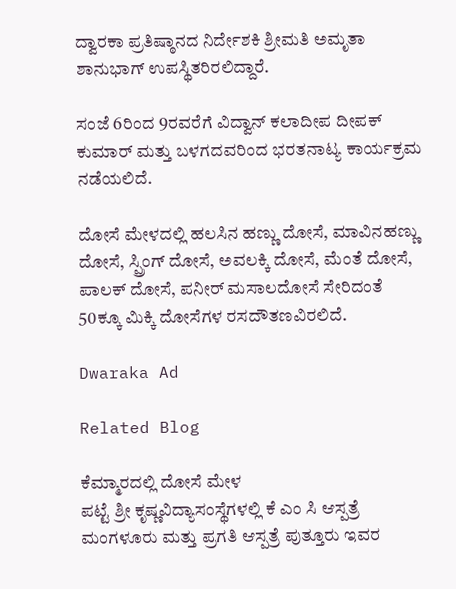ದ್ವಾರಕಾ ಪ್ರತಿಷ್ಠಾನದ ನಿರ್ದೇಶಕಿ ಶ್ರೀಮತಿ ಅಮೃತಾ ಶಾನುಭಾಗ್ ಉಪಸ್ಥಿತರಿರಲಿದ್ದಾರೆ.

ಸಂಜೆ 6ರಿಂದ 9ರವರೆಗೆ ವಿದ್ವಾನ್ ಕಲಾದೀಪ ದೀಪಕ್ ಕುಮಾರ್ ಮತ್ತು ಬಳಗದವರಿಂದ ಭರತನಾಟ್ಯ ಕಾರ್ಯಕ್ರಮ ನಡೆಯಲಿದೆ.

ದೋಸೆ ಮೇಳದಲ್ಲಿ ಹಲಸಿನ ಹಣ್ಣು ದೋಸೆ, ಮಾವಿನಹಣ್ಣು ದೋಸೆ, ಸ್ಪ್ರಿಂಗ್ ದೋಸೆ, ಅವಲಕ್ಕಿ ದೋಸೆ, ಮೆಂತೆ ದೋಸೆ, ಪಾಲಕ್ ದೋಸೆ, ಪನೀರ್ ಮಸಾಲದೋಸೆ ಸೇರಿದಂತೆ 50ಕ್ಕೂ ಮಿಕ್ಕಿ ದೋಸೆಗಳ ರಸದೌತಣವಿರಲಿದೆ.

Dwaraka Ad

Related Blog

ಕೆಮ್ಮಾರದಲ್ಲಿ ದೋಸೆ ಮೇಳ
ಪಟ್ಟೆ ಶ್ರೀ ಕೃಷ್ಣವಿದ್ಯಾಸಂಸ್ಥೆಗಳಲ್ಲಿ ಕೆ ಎಂ ಸಿ ಆಸ್ಪತ್ರೆ ಮಂಗಳೂರು ಮತ್ತು ಪ್ರಗತಿ ಆಸ್ಪತ್ರೆ ಪುತ್ತೂರು ಇವರ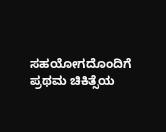ಸಹಯೋಗದೊಂದಿಗೆ ಪ್ರಥಮ ಚಿಕಿತ್ಸೆಯ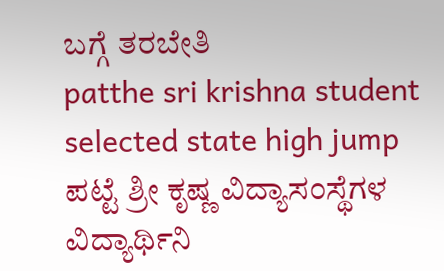ಬಗ್ಗೆ ತರಬೇತಿ
patthe sri krishna student selected state high jump
ಪಟ್ಟೆ ಶ್ರೀ ಕೃಷ್ಣ ವಿದ್ಯಾಸಂಸ್ಥೆಗಳ ವಿದ್ಯಾರ್ಥಿನಿ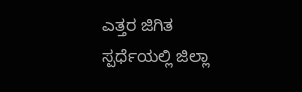ಎತ್ತರ ಜಿಗಿತ ಸ್ಪರ್ಧೆಯಲ್ಲಿ ಜಿಲ್ಲಾ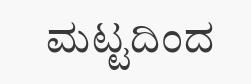ಮಟ್ಟದಿಂದ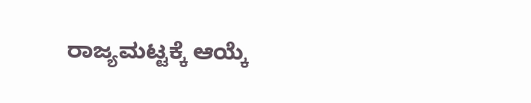ರಾಜ್ಯಮಟ್ಟಕ್ಕೆ ಆಯ್ಕೆ